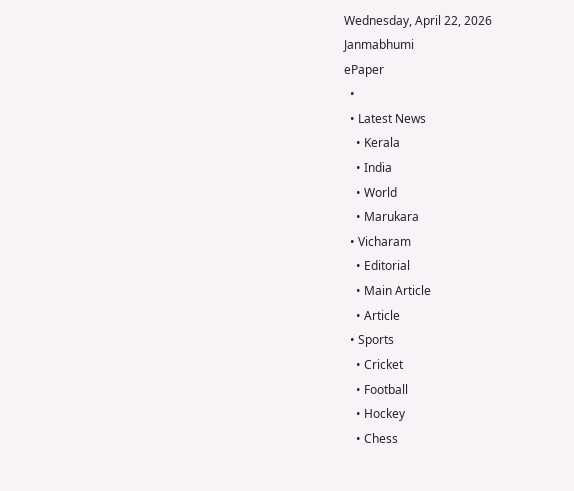Wednesday, April 22, 2026
Janmabhumi
ePaper
  •
  • Latest News
    • Kerala
    • India
    • World
    • Marukara
  • Vicharam
    • Editorial
    • Main Article
    • Article
  • Sports
    • Cricket
    • Football
    • Hockey
    • Chess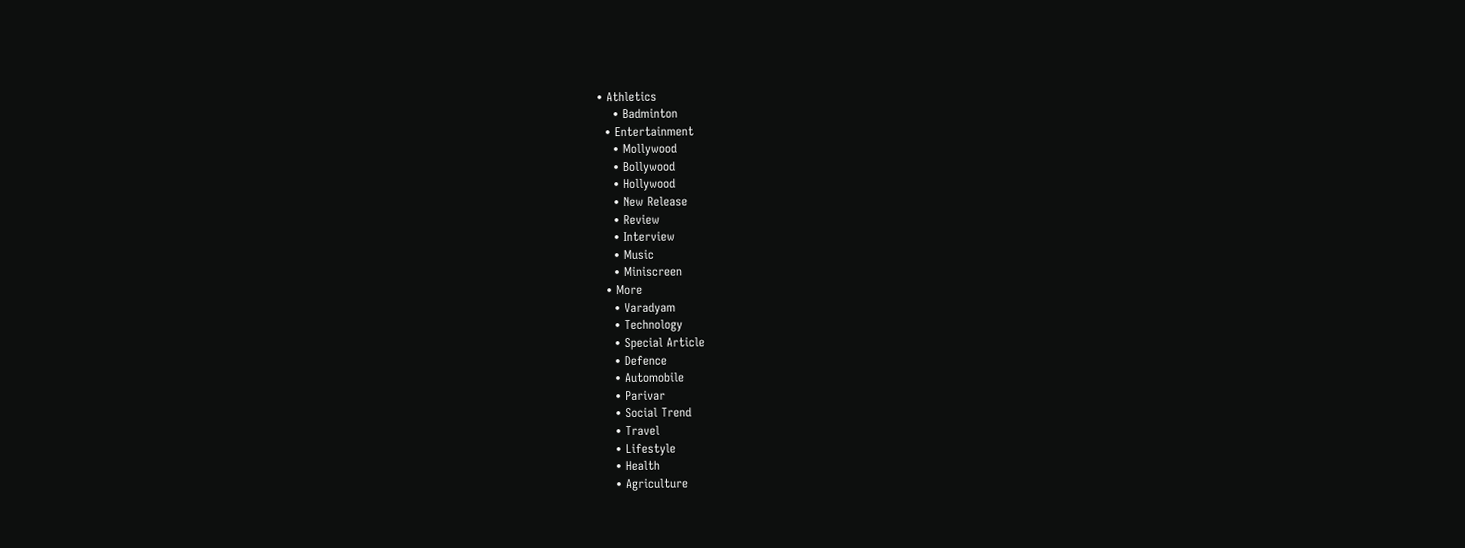• Athletics
    • Badminton
  • Entertainment
    • Mollywood
    • Bollywood
    • Hollywood
    • New Release
    • Review
    • Interview
    • Music
    • Miniscreen
  • More
    • Varadyam
    • Technology
    • Special Article
    • Defence
    • Automobile
    • Parivar
    • Social Trend
    • Travel
    • Lifestyle
    • Health
    • Agriculture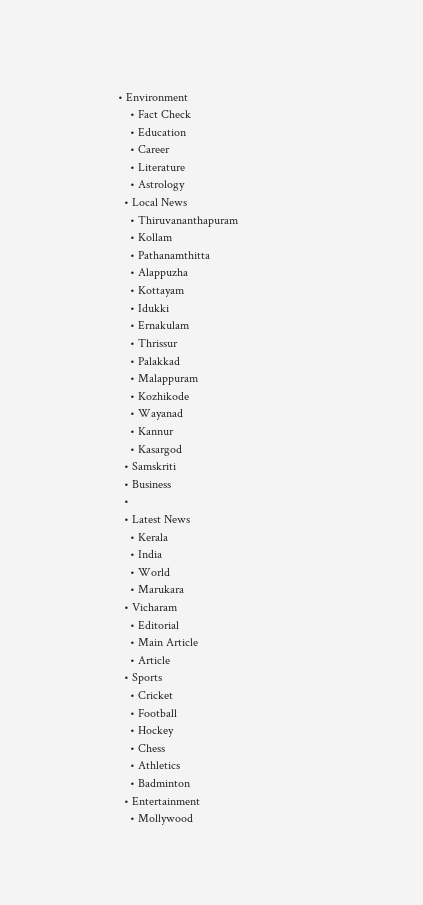• Environment
    • Fact Check
    • Education
    • Career
    • Literature
    • Astrology
  • Local News
    • Thiruvananthapuram
    • Kollam
    • Pathanamthitta
    • Alappuzha
    • Kottayam
    • Idukki
    • Ernakulam
    • Thrissur
    • Palakkad
    • Malappuram
    • Kozhikode
    • Wayanad
    • Kannur
    • Kasargod
  • Samskriti
  • Business
  •
  • Latest News
    • Kerala
    • India
    • World
    • Marukara
  • Vicharam
    • Editorial
    • Main Article
    • Article
  • Sports
    • Cricket
    • Football
    • Hockey
    • Chess
    • Athletics
    • Badminton
  • Entertainment
    • Mollywood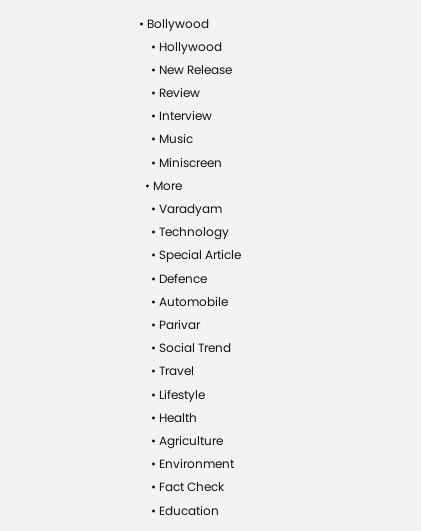• Bollywood
    • Hollywood
    • New Release
    • Review
    • Interview
    • Music
    • Miniscreen
  • More
    • Varadyam
    • Technology
    • Special Article
    • Defence
    • Automobile
    • Parivar
    • Social Trend
    • Travel
    • Lifestyle
    • Health
    • Agriculture
    • Environment
    • Fact Check
    • Education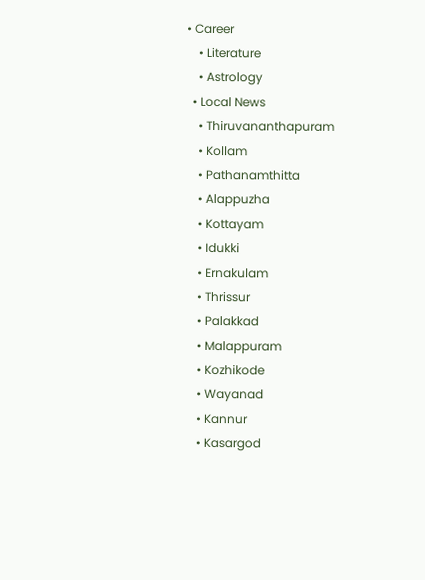• Career
    • Literature
    • Astrology
  • Local News
    • Thiruvananthapuram
    • Kollam
    • Pathanamthitta
    • Alappuzha
    • Kottayam
    • Idukki
    • Ernakulam
    • Thrissur
    • Palakkad
    • Malappuram
    • Kozhikode
    • Wayanad
    • Kannur
    • Kasargod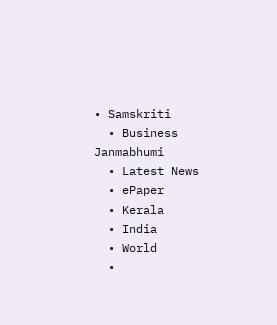• Samskriti
  • Business
Janmabhumi
  • Latest News
  • ePaper
  • Kerala
  • India
  • World
  •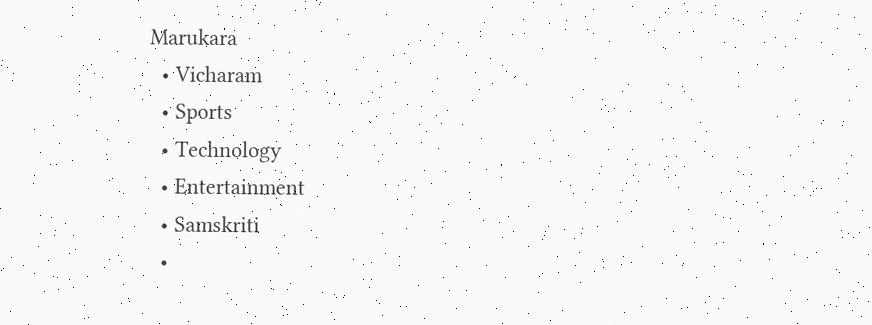Marukara
  • Vicharam
  • Sports
  • Technology
  • Entertainment
  • Samskriti
  •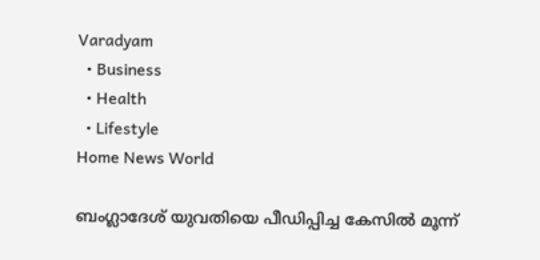Varadyam
  • Business
  • Health
  • Lifestyle
Home News World

ബംഗ്ലാദേശ് യുവതിയെ പീഡിപ്പിച്ച കേസില്‍ മൂന്ന്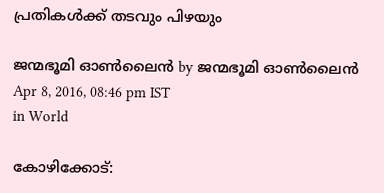പ്രതികള്‍ക്ക് തടവും പിഴയും

ജന്മഭൂമി ഓണ്‍ലൈന്‍ by ജന്മഭൂമി ഓണ്‍ലൈന്‍
Apr 8, 2016, 08:46 pm IST
in World

കോഴിക്കോട്: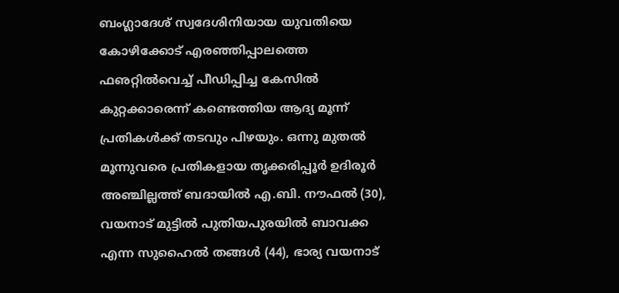ബംഗ്ലാദേശ് സ്വദേശിനിയായ യുവതിയെ കോഴിക്കോട് എരഞ്ഞിപ്പാലത്തെ ഫഌറ്റില്‍വെച്ച് പീഡിപ്പിച്ച കേസില്‍ കുറ്റക്കാരെന്ന് കണ്ടെത്തിയ ആദ്യ മൂന്ന് പ്രതികള്‍ക്ക് തടവും പിഴയും. ഒന്നു മുതല്‍ മൂന്നുവരെ പ്രതികളായ തൃക്കരിപ്പൂര്‍ ഉദിരൂര്‍ അഞ്ചില്ലത്ത് ബദായില്‍ എ.ബി. നൗഫല്‍ (30), വയനാട് മുട്ടില്‍ പുതിയപുരയില്‍ ബാവക്ക എന്ന സുഹൈല്‍ തങ്ങള്‍ (44), ഭാര്യ വയനാട്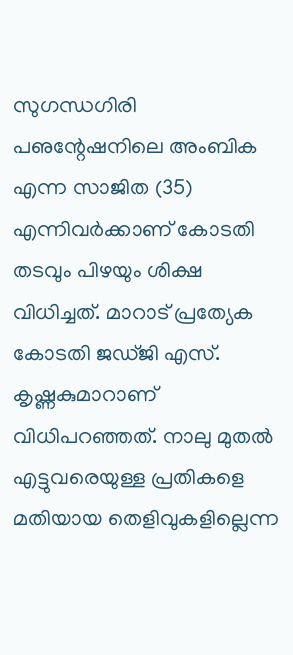സുഗന്ധഗിരി പഌന്റേഷനിലെ അംബിക എന്ന സാജിത (35) എന്നിവര്‍ക്കാണ് കോടതി തടവും പിഴയും ശിക്ഷ വിധിച്ചത്. മാറാട് പ്രത്യേക കോടതി ജഡ്ജി എസ്. കൃഷ്ണകുമാറാണ് വിധിപറഞ്ഞത്. നാലു മുതല്‍ എട്ടുവരെയുള്ള പ്രതികളെ മതിയായ തെളിവുകളില്ലെന്ന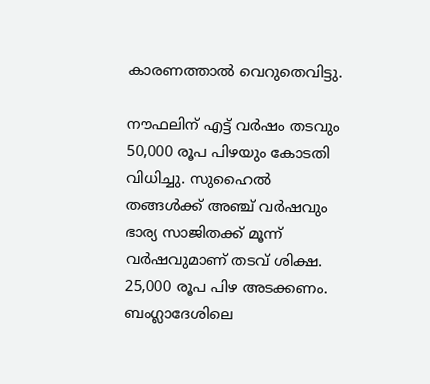കാരണത്താല്‍ വെറുതെവിട്ടു.

നൗഫലിന് എട്ട് വര്‍ഷം തടവും 50,000 രൂപ പിഴയും കോടതി വിധിച്ചു. സുഹൈല്‍ തങ്ങള്‍ക്ക് അഞ്ച് വര്‍ഷവും ഭാര്യ സാജിതക്ക് മൂന്ന് വര്‍ഷവുമാണ് തടവ് ശിക്ഷ. 25,000 രൂപ പിഴ അടക്കണം. ബംഗ്ലാദേശിലെ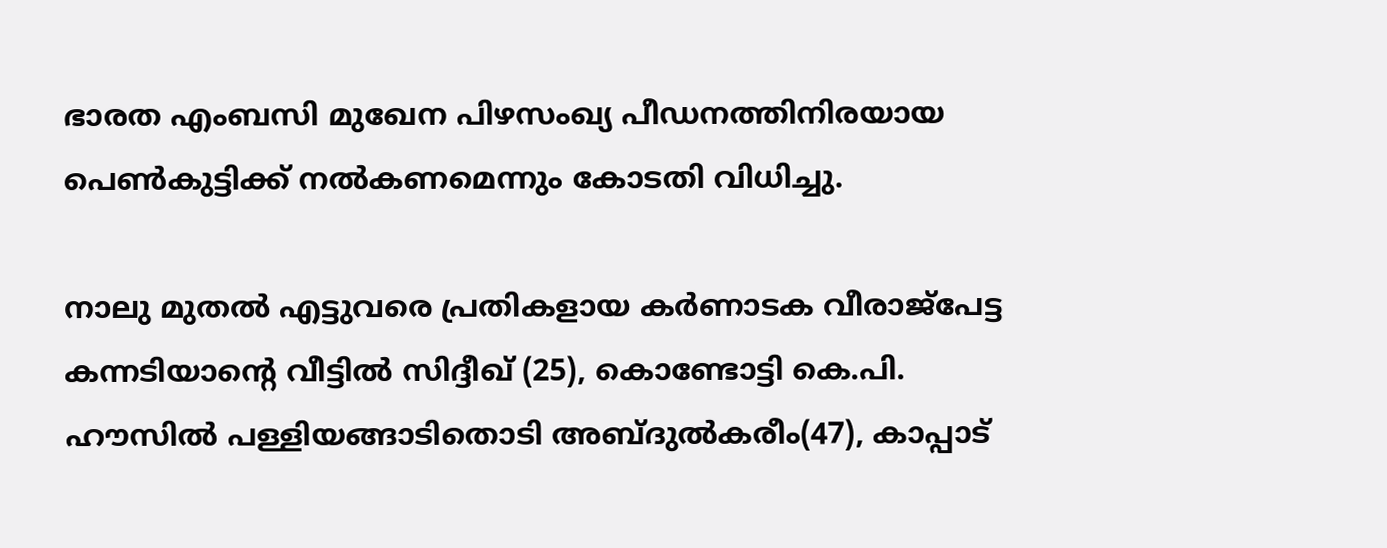ഭാരത എംബസി മുഖേന പിഴസംഖ്യ പീഡനത്തിനിരയായ പെണ്‍കുട്ടിക്ക് നല്‍കണമെന്നും കോടതി വിധിച്ചു.

നാലു മുതല്‍ എട്ടുവരെ പ്രതികളായ കര്‍ണാടക വീരാജ്‌പേട്ട കന്നടിയാന്റെ വീട്ടില്‍ സിദ്ദീഖ് (25), കൊണ്ടോട്ടി കെ.പി. ഹൗസില്‍ പള്ളിയങ്ങാടിതൊടി അബ്ദുല്‍കരീം(47), കാപ്പാട്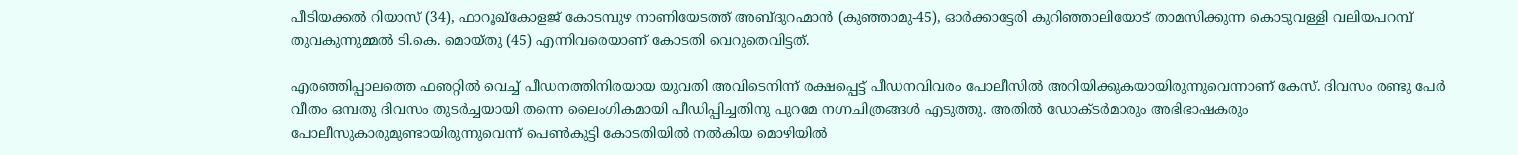പീടിയക്കല്‍ റിയാസ് (34), ഫാറൂഖ്‌കോളജ് കോടമ്പുഴ നാണിയേടത്ത് അബ്ദുറഹ്മാന്‍ (കുഞ്ഞാമു-45), ഓര്‍ക്കാട്ടേരി കുറിഞ്ഞാലിയോട് താമസിക്കുന്ന കൊടുവള്ളി വലിയപറമ്പ് തുവകുന്നുമ്മല്‍ ടി.കെ. മൊയ്തു (45) എന്നിവരെയാണ് കോടതി വെറുതെവിട്ടത്.

എരഞ്ഞിപ്പാലത്തെ ഫഌറ്റില്‍ വെച്ച് പീഡനത്തിനിരയായ യുവതി അവിടെനിന്ന് രക്ഷപ്പെട്ട് പീഡനവിവരം പോലീസില്‍ അറിയിക്കുകയായിരുന്നുവെന്നാണ് കേസ്. ദിവസം രണ്ടു പേര്‍ വീതം ഒമ്പതു ദിവസം തുടര്‍ച്ചയായി തന്നെ ലൈംഗികമായി പീഡിപ്പിച്ചതിനു പുറമേ നഗ്നചിത്രങ്ങള്‍ എടുത്തു. അതില്‍ ഡോക്ടര്‍മാരും അഭിഭാഷകരും പോലീസുകാരുമുണ്ടായിരുന്നുവെന്ന് പെണ്‍കുട്ടി കോടതിയില്‍ നല്‍കിയ മൊഴിയില്‍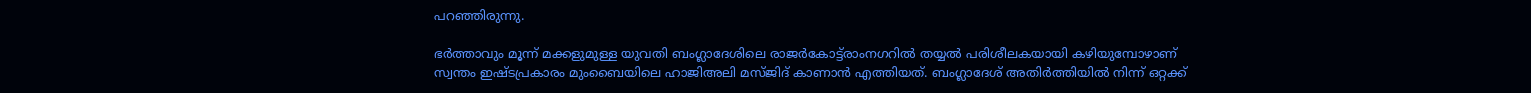പറഞ്ഞിരുന്നു.

ഭര്‍ത്താവും മൂന്ന് മക്കളുമുള്ള യുവതി ബംഗ്ലാദേശിലെ രാജര്‍കോട്ട്‌രാംനഗറില്‍ തയ്യല്‍ പരിശീലകയായി കഴിയുമ്പോഴാണ് സ്വന്തം ഇഷ്ടപ്രകാരം മുംബൈയിലെ ഹാജിഅലി മസ്ജിദ് കാണാന്‍ എത്തിയത്. ബംഗ്ലാദേശ് അതിര്‍ത്തിയില്‍ നിന്ന് ഒറ്റക്ക്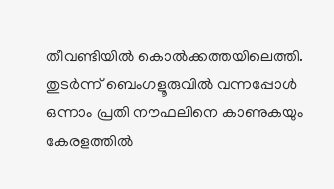തീവണ്ടിയില്‍ കൊല്‍ക്കത്തയിലെത്തി. തുടര്‍ന്ന് ബെംഗളൂരുവില്‍ വന്നപ്പോള്‍ ഒന്നാം പ്രതി നൗഫലിനെ കാണുകയും കേരളത്തില്‍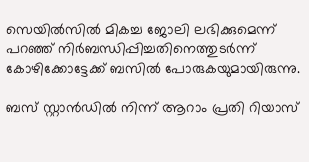സെയില്‍സില്‍ മികച്ച ജോലി ലഭിക്കുമെന്ന് പറഞ്ഞ് നിര്‍ബന്ധിപ്പിച്ചതിനെത്തുടര്‍ന്ന് കോഴിക്കോട്ടേക്ക് ബസില്‍ പോരുകയുമായിരുന്നു.

ബസ് സ്റ്റാന്‍ഡില്‍ നിന്ന് ആറാം പ്രതി റിയാസ്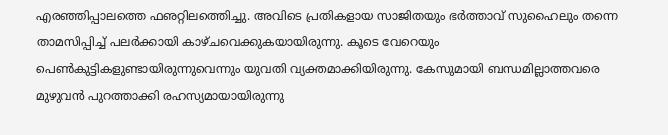എരഞ്ഞിപ്പാലത്തെ ഫഌറ്റിലത്തെിച്ചു. അവിടെ പ്രതികളായ സാജിതയും ഭര്‍ത്താവ് സുഹൈലും തന്നെ താമസിപ്പിച്ച് പലര്‍ക്കായി കാഴ്ചവെക്കുകയായിരുന്നു. കൂടെ വേറെയും പെണ്‍കുട്ടികളുണ്ടായിരുന്നുവെന്നും യുവതി വ്യക്തമാക്കിയിരുന്നു. കേസുമായി ബന്ധമില്ലാത്തവരെ മുഴുവന്‍ പുറത്താക്കി രഹസ്യമായായിരുന്നു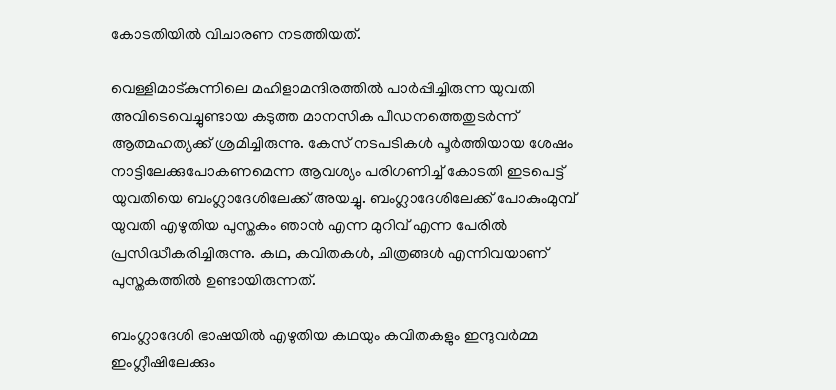കോടതിയില്‍ വിചാരണ നടത്തിയത്.

വെള്ളിമാട്കുന്നിലെ മഹിളാമന്ദിരത്തില്‍ പാര്‍പ്പിച്ചിരുന്ന യുവതി അവിടെവെച്ചുണ്ടായ കടുത്ത മാനസിക പീഡനത്തെതുടര്‍ന്ന് ആത്മഹത്യക്ക് ശ്രമിച്ചിരുന്നു. കേസ് നടപടികള്‍ പൂര്‍ത്തിയായ ശേഷം നാട്ടിലേക്കുപോകണമെന്ന ആവശ്യം പരിഗണിച്ച് കോടതി ഇടപെട്ട് യുവതിയെ ബംഗ്ലാദേശിലേക്ക് അയച്ചു. ബംഗ്ലാദേശിലേക്ക് പോകുംമുമ്പ് യുവതി എഴുതിയ പുസ്തകം ഞാന്‍ എന്ന മുറിവ് എന്ന പേരില്‍ പ്രസിദ്ധീകരിച്ചിരുന്നു. കഥ, കവിതകള്‍, ചിത്രങ്ങള്‍ എന്നിവയാണ് പുസ്തകത്തില്‍ ഉണ്ടായിരുന്നത്.

ബംഗ്ലാദേശി ഭാഷയില്‍ എഴുതിയ കഥയും കവിതകളും ഇന്ദുവര്‍മ്മ ഇംഗ്ലീഷിലേക്കും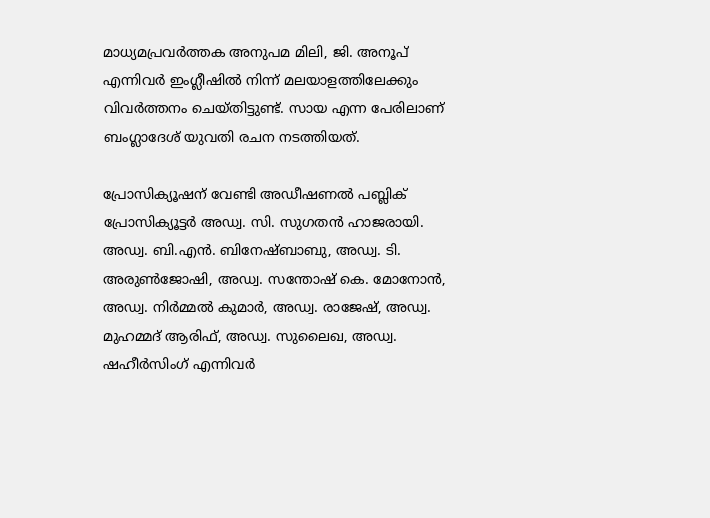മാധ്യമപ്രവര്‍ത്തക അനുപമ മിലി, ജി. അനൂപ് എന്നിവര്‍ ഇംഗ്ലീഷില്‍ നിന്ന് മലയാളത്തിലേക്കും വിവര്‍ത്തനം ചെയ്തിട്ടുണ്ട്. സായ എന്ന പേരിലാണ് ബംഗ്ലാദേശ് യുവതി രചന നടത്തിയത്.

പ്രോസിക്യൂഷന് വേണ്ടി അഡീഷണല്‍ പബ്ലിക് പ്രോസിക്യൂട്ടര്‍ അഡ്വ. സി. സുഗതന്‍ ഹാജരായി. അഡ്വ. ബി.എന്‍. ബിനേഷ്ബാബു, അഡ്വ. ടി. അരുണ്‍ജോഷി, അഡ്വ. സന്തോഷ് കെ. മോനോന്‍, അഡ്വ. നിര്‍മ്മല്‍ കുമാര്‍, അഡ്വ. രാജേഷ്, അഡ്വ. മുഹമ്മദ് ആരിഫ്, അഡ്വ. സുലൈഖ, അഡ്വ. ഷഹീര്‍സിംഗ് എന്നിവര്‍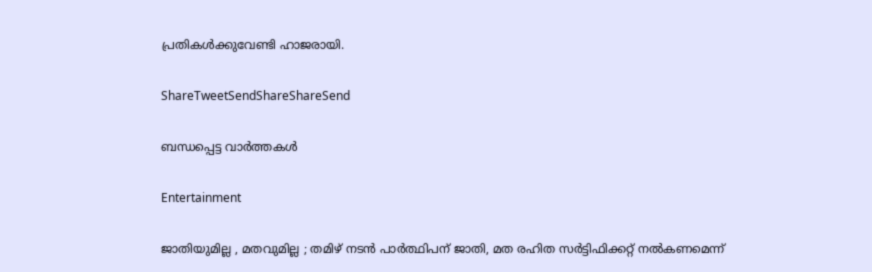പ്രതികള്‍ക്കുവേണ്ടി ഹാജരായി.

ShareTweetSendShareShareSend

ബന്ധപ്പെട്ട വാര്‍ത്തകള്‍

Entertainment

ജാതിയുമില്ല , മതവുമില്ല ; തമിഴ് നടൻ പാർത്ഥിപന് ജാതി, മത രഹിത സർട്ടിഫിക്കറ്റ് നൽകണമെന്ന്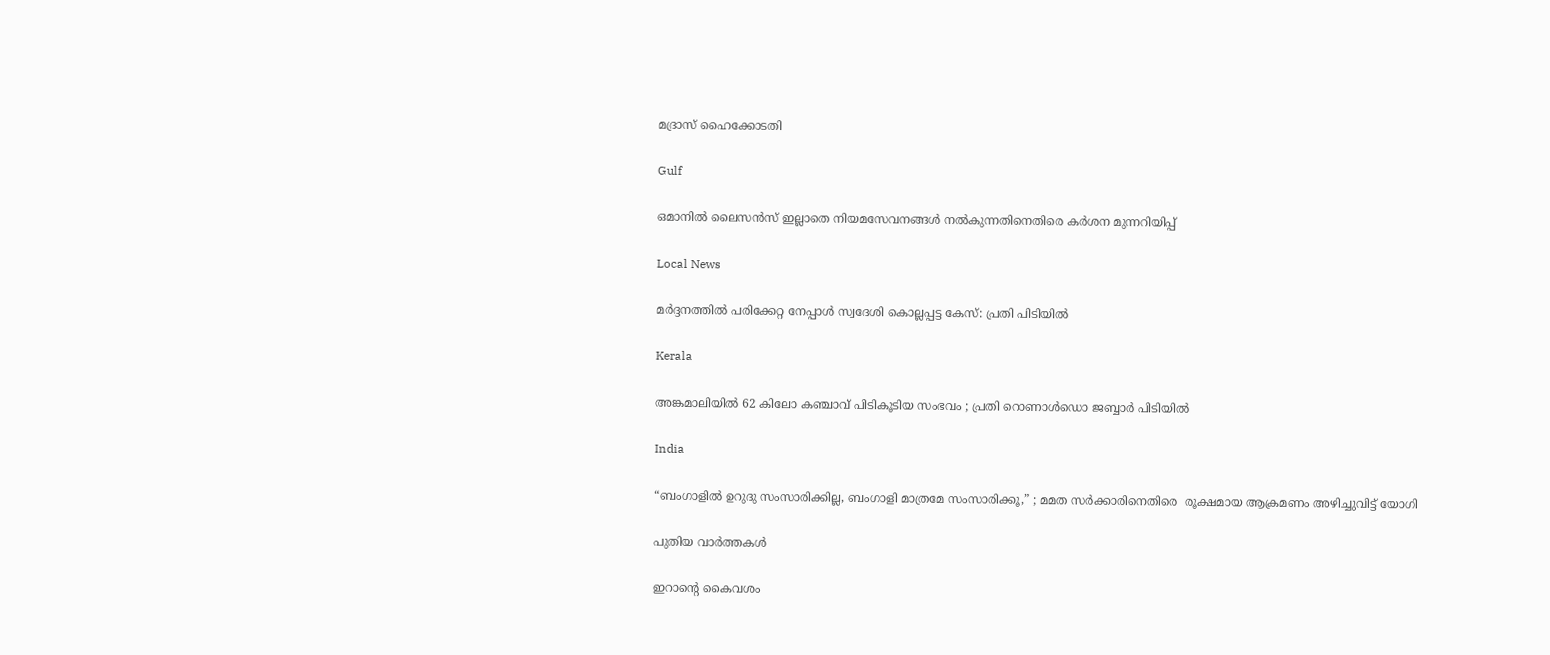മദ്രാസ് ഹൈക്കോടതി

Gulf

ഒമാനിൽ ലൈസൻസ് ഇല്ലാതെ നിയമസേവനങ്ങൾ നൽകുന്നതിനെതിരെ കർശന മുന്നറിയിപ്പ്

Local News

മർദ്ദനത്തിൽ പരിക്കേറ്റ നേപ്പാൾ സ്വദേശി കൊല്ലപ്പട്ട കേസ്: പ്രതി പിടിയിൽ

Kerala

അങ്കമാലിയിൽ 62 കിലോ കഞ്ചാവ് പിടികൂടിയ സംഭവം ; പ്രതി റൊണാൾഡൊ ജബ്ബാർ പിടിയിൽ

India

“ബംഗാളിൽ ഉറുദു സംസാരിക്കില്ല, ബംഗാളി മാത്രമേ സംസാരിക്കൂ,” ; മമത സർക്കാരിനെതിരെ  രൂക്ഷമായ ആക്രമണം അഴിച്ചുവിട്ട് യോഗി

പുതിയ വാര്‍ത്തകള്‍

ഇറാന്റെ കൈവശം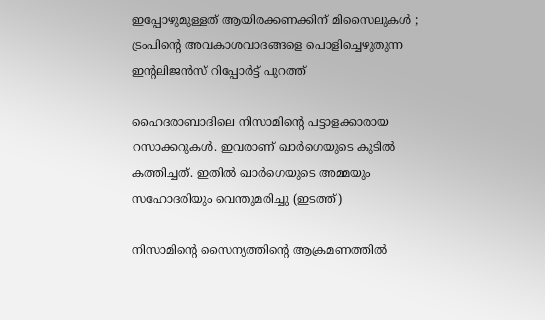ഇപ്പോഴുമുള്ളത് ആയിരക്കണക്കിന് മിസൈലുകൾ ; ട്രംപിന്റെ അവകാശവാദങ്ങളെ പൊളിച്ചെഴുതുന്ന ഇന്റലിജൻസ് റിപ്പോർട്ട് പുറത്ത്

ഹൈദരാബാദിലെ നിസാമിന്‍റെ പട്ടാളക്കാരായ റസാക്കറുകള്‍. ഇവരാണ് ഖാര്‍ഗെയുടെ കുടില്‍ കത്തിച്ചത്. ഇതില്‍ ഖാര്‍ഗെയുടെ അമ്മയും സഹോദരിയും വെന്തുമരിച്ചു (ഇടത്ത്)

നിസാമിന്റെ സൈന്യത്തിന്റെ ആക്രമണത്തില്‍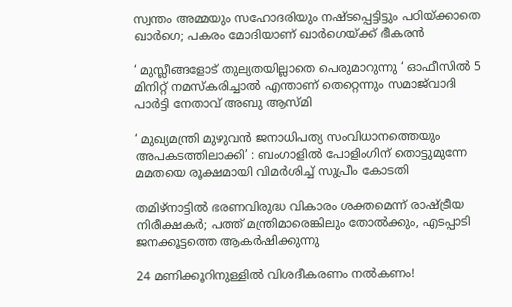സ്വന്തം അമ്മയും സഹോദരിയും നഷ്ടപ്പെട്ടിട്ടും പഠിയ്‌ക്കാതെ ഖാര്‍ഗെ; പകരം മോദിയാണ് ഖാര്‍ഗെയ്‌ക്ക് ഭീകരന്‍

‘ മുസ്ലീങ്ങളോട് തുല്യതയില്ലാതെ പെരുമാറുന്നു ‘ ഓഫീസിൽ 5 മിനിറ്റ് നമസ്‌കരിച്ചാൽ എന്താണ് തെറ്റെന്നും സമാജ്‌വാദി പാർട്ടി നേതാവ് അബു ആസ്മി

‘ മുഖ്യമന്ത്രി മുഴുവൻ ജനാധിപത്യ സംവിധാനത്തെയും അപകടത്തിലാക്കി’ : ബംഗാളിൽ പോളിംഗിന് തൊട്ടുമുന്നേ മമതയെ രൂക്ഷമായി വിമർശിച്ച് സുപ്രീം കോടതി

തമിഴ്നാട്ടില്‍ ഭരണവിരുദ്ധ വികാരം ശക്തമെന്ന് രാഷ്‌ട്രീയ നിരീക്ഷകര്‍; പത്ത് മന്ത്രിമാരെങ്കിലും തോല്‍ക്കും, എടപ്പാടി ജനക്കൂട്ടത്തെ ആകര്‍ഷിക്കുന്നു

24 മണിക്കൂറിനുള്ളിൽ വിശദീകരണം നൽകണം!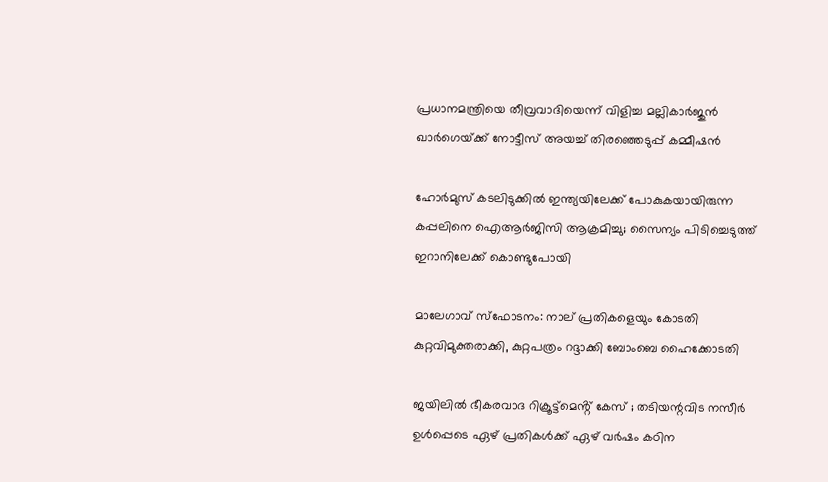പ്രധാനമന്ത്രിയെ തീവ്രവാദിയെന്ന് വിളിച്ച മല്ലികാർജുൻ ഖാർഗെയ്‌ക്ക് നോട്ടീസ് അയച്ച് തിരഞ്ഞെടുപ്പ് കമ്മീഷൻ

ഹോർമുസ് കടലിടുക്കിൽ ഇന്ത്യയിലേക്ക് പോകുകയായിരുന്ന കപ്പലിനെ ഐആർജിസി ആക്രമിച്ചു; സൈന്യം പിടിച്ചെടുത്ത് ഇറാനിലേക്ക് കൊണ്ടുപോയി

മാലേഗാവ് സ്ഫോടനം: നാല് പ്രതികളെയും കോടതി കുറ്റവിമുക്തരാക്കി, കുറ്റപത്രം റദ്ദാക്കി ബോംബെ ഹൈക്കോടതി

ജയിലിൽ ഭീകരവാദ റിക്രൂട്ട്മെൻ്റ് കേസ് ; തടിയന്റവിട നസീർ ഉൾപ്പെടെ ഏഴ് പ്രതികൾക്ക് ഏഴ് വർഷം കഠിന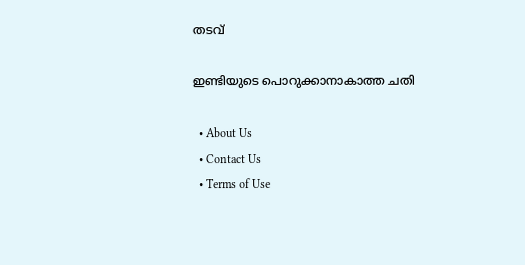തടവ്

ഇണ്ടിയുടെ പൊറുക്കാനാകാത്ത ചതി

  • About Us
  • Contact Us
  • Terms of Use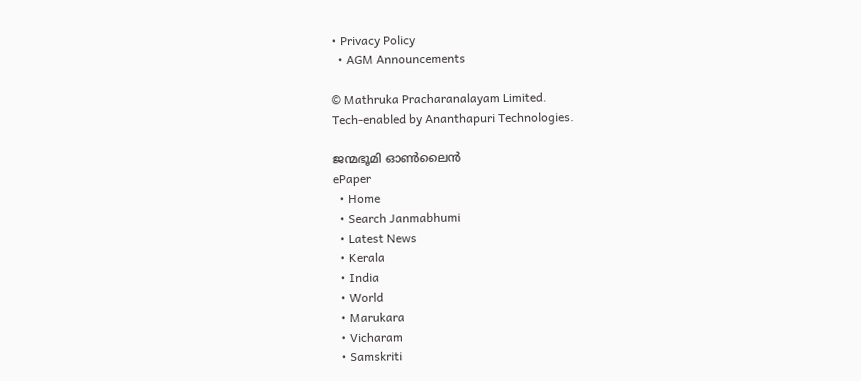• Privacy Policy
  • AGM Announcements

© Mathruka Pracharanalayam Limited.
Tech-enabled by Ananthapuri Technologies.

ജന്മഭൂമി ഓണ്‍ലൈന്‍
ePaper
  • Home
  • Search Janmabhumi
  • Latest News
  • Kerala
  • India
  • World
  • Marukara
  • Vicharam
  • Samskriti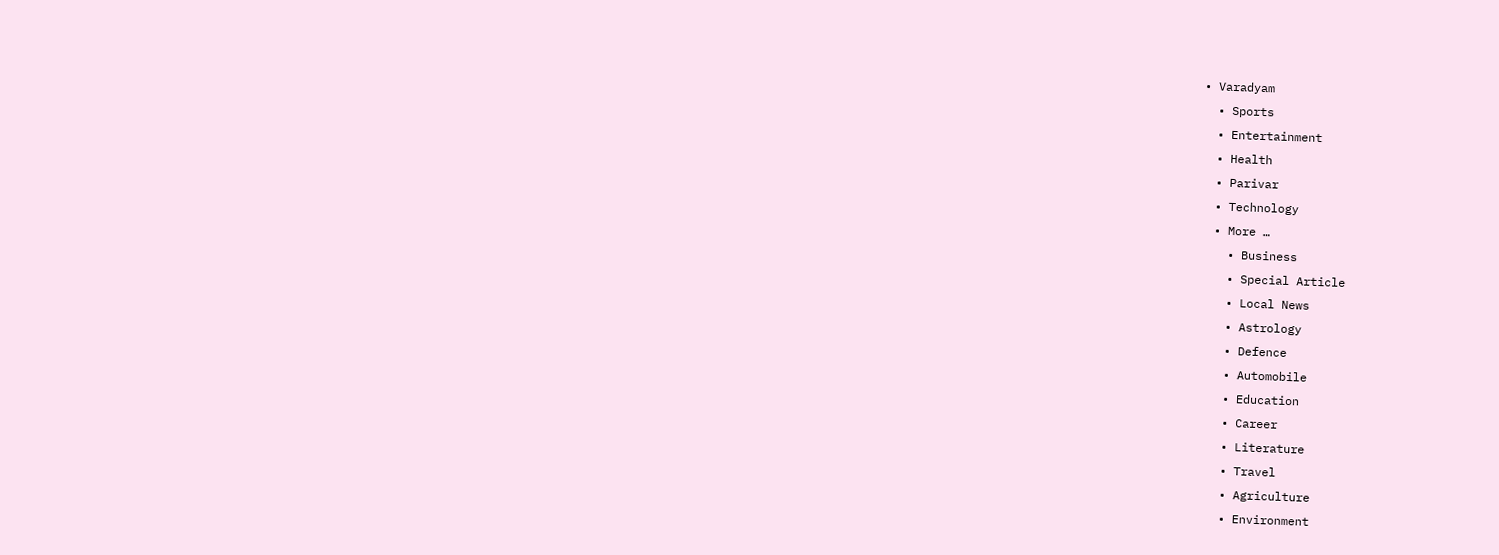• Varadyam
  • Sports
  • Entertainment
  • Health
  • Parivar
  • Technology
  • More …
    • Business
    • Special Article
    • Local News
    • Astrology
    • Defence
    • Automobile
    • Education
    • Career
    • Literature
    • Travel
    • Agriculture
    • Environment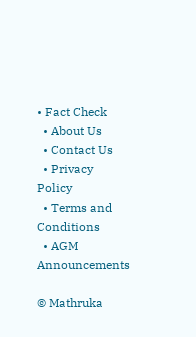• Fact Check
  • About Us
  • Contact Us
  • Privacy Policy
  • Terms and Conditions
  • AGM Announcements

© Mathruka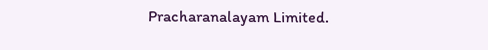Pracharanalayam Limited.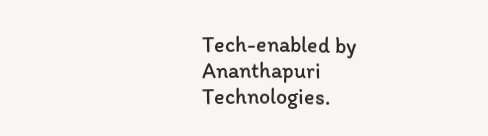Tech-enabled by Ananthapuri Technologies.